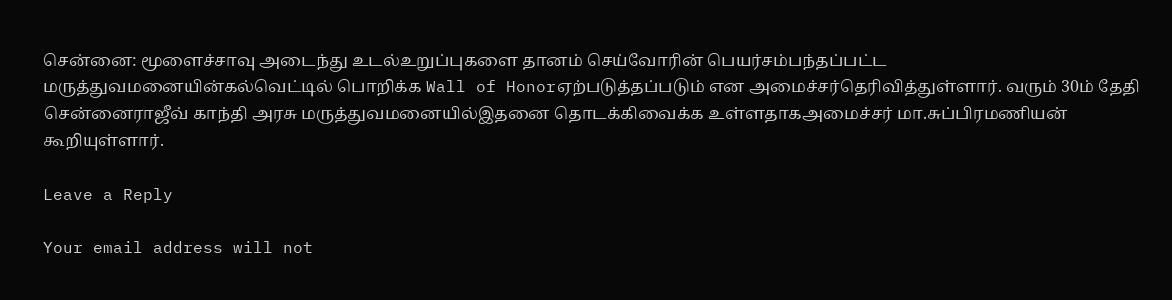சென்னை: மூளைச்சாவு அடைந்து உடல்உறுப்புகளை தானம் செய்வோரின் பெயர்சம்பந்தப்பட்ட மருத்துவமனையின்கல்வெட்டில் பொறிக்க Wall of Honorஏற்படுத்தப்படும் என அமைச்சர்தெரிவித்துள்ளார். வரும் 30ம் தேதி சென்னைராஜீவ் காந்தி அரசு மருத்துவமனையில்இதனை தொடக்கிவைக்க உள்ளதாகஅமைச்சர் மா.சுப்பிரமணியன் கூறியுள்ளார்.

Leave a Reply

Your email address will not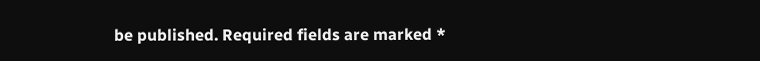be published. Required fields are marked *